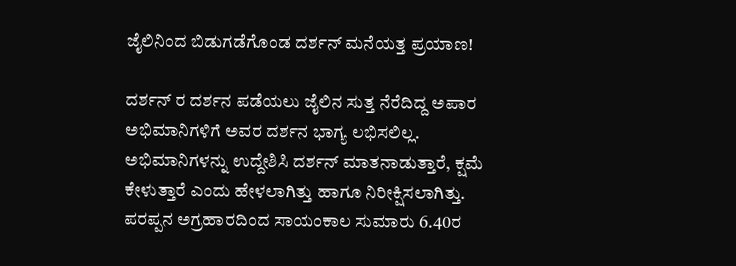ಜೈಲಿನಿಂದ ಬಿಡುಗಡೆಗೊಂಡ ದರ್ಶನ್ ಮನೆಯತ್ತ ಪ್ರಯಾಣ!

ದರ್ಶನ್ ರ ದರ್ಶನ ಪಡೆಯಲು ಜೈಲಿನ ಸುತ್ತ ನೆರೆದಿದ್ದ ಅಪಾರ ಅಭಿಮಾನಿಗಳಿಗೆ ಅವರ ದರ್ಶನ ಭಾಗ್ಯ ಲಭಿಸಲಿಲ್ಲ. ಅಭಿಮಾನಿಗಳನ್ನು ಉದ್ದೇಶಿಸಿ ದರ್ಶನ್ ಮಾತನಾಡುತ್ತಾರೆ, ಕ್ಷಮೆ ಕೇಳುತ್ತಾರೆ ಎಂದು ಹೇಳಲಾಗಿತ್ತು ಹಾಗೂ ನಿರೀಕ್ಷಿಸಲಾಗಿತ್ತು.
ಪರಪ್ಪನ ಅಗ್ರಹಾರದಿಂದ ಸಾಯಂಕಾಲ ಸುಮಾರು 6.40ರ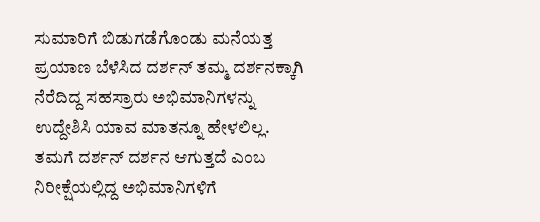ಸುಮಾರಿಗೆ ಬಿಡುಗಡೆಗೊಂಡು ಮನೆಯತ್ತ ಪ್ರಯಾಣ ಬೆಳೆಸಿದ ದರ್ಶನ್ ತಮ್ಮ ದರ್ಶನಕ್ಕಾಗಿ ನೆರೆದಿದ್ದ ಸಹಸ್ರಾರು ಅಭಿಮಾನಿಗಳನ್ನು ಉದ್ದೇಶಿಸಿ ಯಾವ ಮಾತನ್ನೂ ಹೇಳಲಿಲ್ಲ. ತಮಗೆ ದರ್ಶನ್ ದರ್ಶನ ಆಗುತ್ತದೆ ಎಂಬ ನಿರೀಕ್ಷೆಯಲ್ಲಿದ್ದ ಅಭಿಮಾನಿಗಳಿಗೆ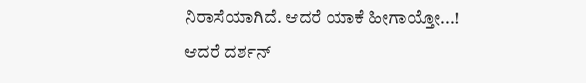ನಿರಾಸೆಯಾಗಿದೆ. ಆದರೆ ಯಾಕೆ ಹೀಗಾಯ್ತೋ...!
ಆದರೆ ದರ್ಶನ್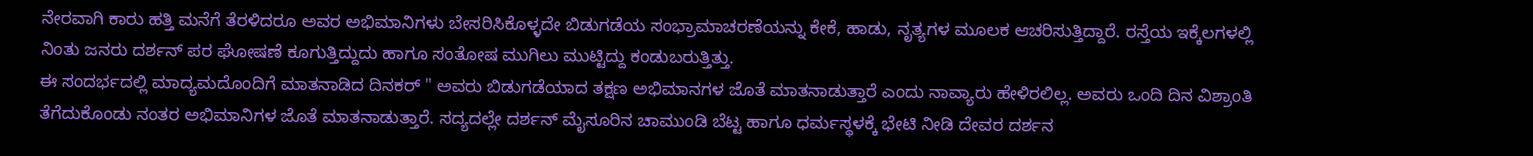ನೇರವಾಗಿ ಕಾರು ಹತ್ತಿ ಮನೆಗೆ ತೆರಳಿದರೂ ಅವರ ಅಭಿಮಾನಿಗಳು ಬೇಸರಿಸಿಕೊಳ್ಳದೇ ಬಿಡುಗಡೆಯ ಸಂಭ್ರಾಮಾಚರಣೆಯನ್ನು ಕೇಕೆ, ಹಾಡು, ನೃತ್ಯಗಳ ಮೂಲಕ ಆಚರಿಸುತ್ತಿದ್ದಾರೆ. ರಸ್ತೆಯ ಇಕ್ಕೆಲಗಳಲ್ಲಿ ನಿಂತು ಜನರು ದರ್ಶನ್ ಪರ ಘೋಷಣೆ ಕೂಗುತ್ತಿದ್ದುದು ಹಾಗೂ ಸಂತೋಷ ಮುಗಿಲು ಮುಟ್ಟಿದ್ದು ಕಂಡುಬರುತ್ತಿತ್ತು.
ಈ ಸಂದರ್ಭದಲ್ಲಿ ಮಾದ್ಯಮದೊಂದಿಗೆ ಮಾತನಾಡಿದ ದಿನಕರ್ " ಅವರು ಬಿಡುಗಡೆಯಾದ ತಕ್ಷಣ ಅಭಿಮಾನಗಳ ಜೊತೆ ಮಾತನಾಡುತ್ತಾರೆ ಎಂದು ನಾವ್ಯಾರು ಹೇಳಿರಲಿಲ್ಲ. ಅವರು ಒಂದಿ ದಿನ ವಿಶ್ರಾಂತಿ ತೆಗೆದುಕೊಂಡು ನಂತರ ಅಭಿಮಾನಿಗಳ ಜೊತೆ ಮಾತನಾಡುತ್ತಾರೆ. ಸದ್ಯದಲ್ಲೇ ದರ್ಶನ್ ಮೈಸೂರಿನ ಚಾಮುಂಡಿ ಬೆಟ್ಟ ಹಾಗೂ ಧರ್ಮಸ್ಥಳಕ್ಕೆ ಭೇಟಿ ನೀಡಿ ದೇವರ ದರ್ಶನ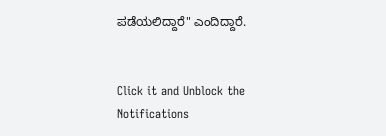ಪಡೆಯಲಿದ್ದಾರೆ" ಎಂದಿದ್ದಾರೆ.


Click it and Unblock the Notifications